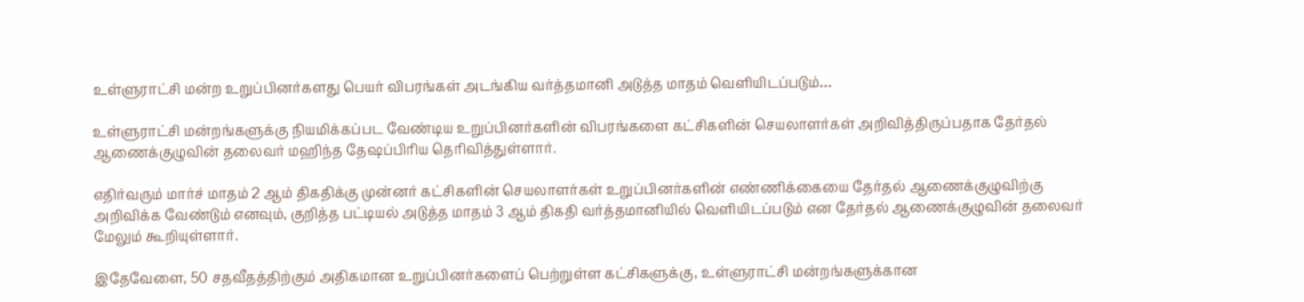உள்ளுராட்சி மன்ற உறுப்பினர்களது பெயர் விபரங்கள் அடங்கிய வர்த்தமானி அடுத்த மாதம் வெளியிடப்படும்…

உள்ளுராட்சி மன்றங்களுக்கு நியமிக்கப்பட வேண்டிய உறுப்பினர்களின் விபரங்களை கட்சிகளின் செயலாளர்கள் அறிவித்திருப்பதாக தேர்தல் ஆணைக்குழுவின் தலைவர் மஹிந்த தேஷப்பிரிய தெரிவித்துள்ளார்.

எதிர்வரும் மார்ச் மாதம் 2 ஆம் திகதிக்கு முன்னர் கட்சிகளின் செயலாளர்கள் உறுப்பினர்களின் எண்ணிக்கையை தேர்தல் ஆணைக்குழுவிற்கு அறிவிக்க வேண்டும் எனவும், குறித்த பட்டியல் அடுத்த மாதம் 3 ஆம் திகதி வர்த்தமானியில் வெளியிடப்படும் என தேர்தல் ஆணைக்குழுவின் தலைவர் மேலும் கூறியுள்ளார்.

இதேவேளை, 50 சதவீதத்திற்கும் அதிகமான உறுப்பினர்களைப் பெற்றுள்ள கட்சிகளுக்கு, உள்ளுராட்சி மன்றங்களுக்கான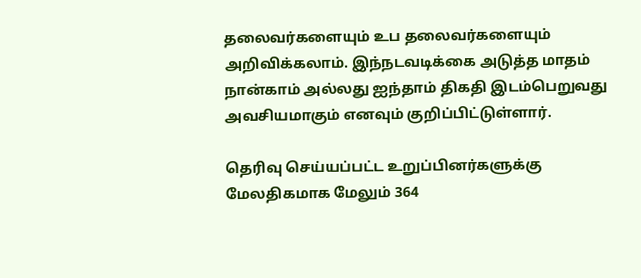தலைவர்களையும் உப தலைவர்களையும் அறிவிக்கலாம். இந்நடவடிக்கை அடுத்த மாதம் நான்காம் அல்லது ஐந்தாம் திகதி இடம்பெறுவது அவசியமாகும் எனவும் குறிப்பிட்டுள்ளார்.

தெரிவு செய்யப்பட்ட உறுப்பினர்களுக்கு மேலதிகமாக மேலும் 364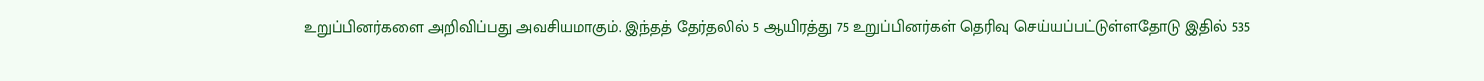உறுப்பினர்களை அறிவிப்பது அவசியமாகும். இந்தத் தேர்தலில் 5 ஆயிரத்து 75 உறுப்பினர்கள் தெரிவு செய்யப்பட்டுள்ளதோடு இதில் 535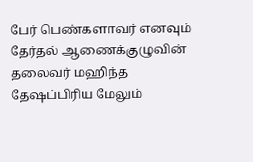பேர் பெண்களாவர் எனவும் தேர்தல் ஆணைக்குழுவின் தலைவர் மஹிந்த தேஷப்பிரிய மேலும்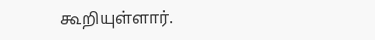கூறியுள்ளார்.